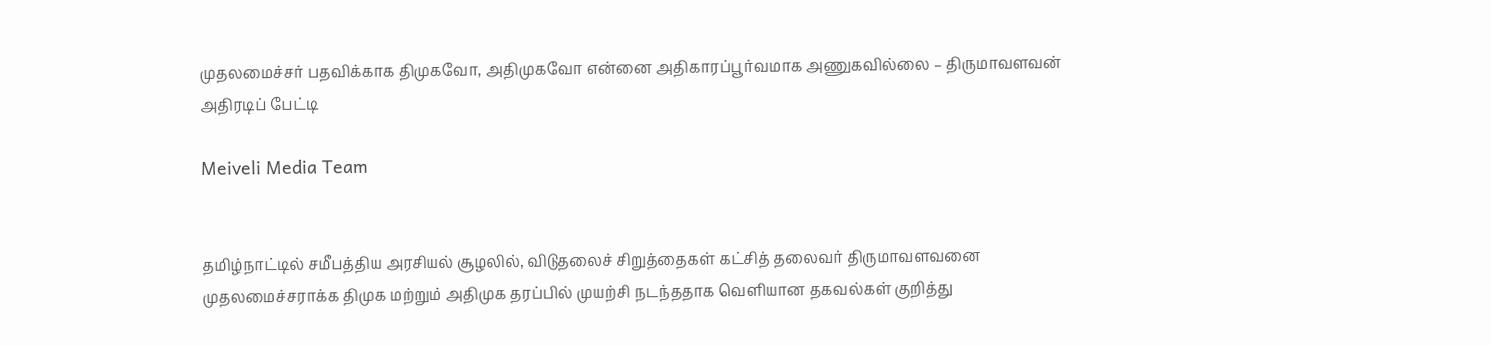முதலமைச்சர் பதவிக்காக திமுகவோ, அதிமுகவோ என்னை அதிகாரப்பூர்வமாக அணுகவில்லை – திருமாவளவன் அதிரடிப் பேட்டி

Meiveli Media Team


தமிழ்நாட்டில் சமீபத்திய அரசியல் சூழலில், விடுதலைச் சிறுத்தைகள் கட்சித் தலைவர் திருமாவளவனை முதலமைச்சராக்க திமுக மற்றும் அதிமுக தரப்பில் முயற்சி நடந்ததாக வெளியான தகவல்கள் குறித்து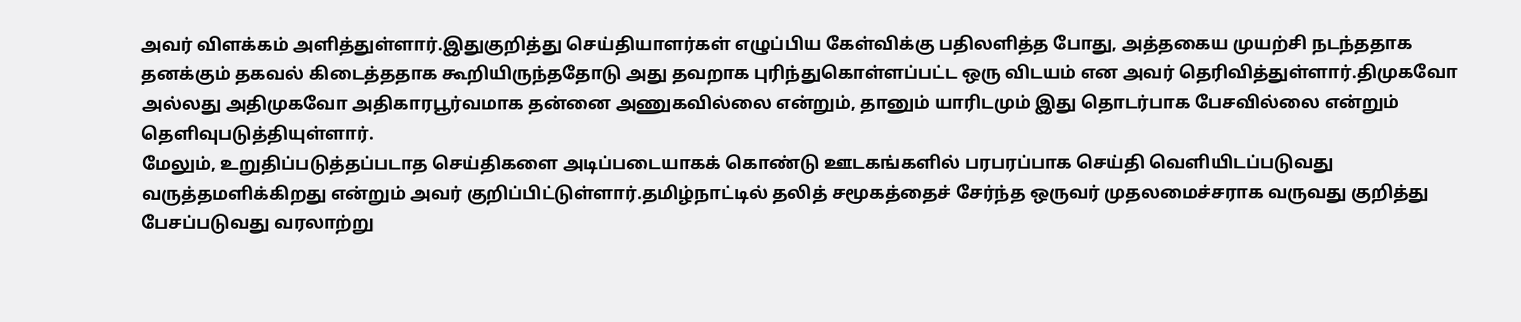அவர் விளக்கம் அளித்துள்ளார்.இதுகுறித்து செய்தியாளர்கள் எழுப்பிய கேள்விக்கு பதிலளித்த போது, அத்தகைய முயற்சி நடந்ததாக தனக்கும் தகவல் கிடைத்ததாக கூறியிருந்ததோடு அது தவறாக புரிந்துகொள்ளப்பட்ட ஒரு விடயம் என அவர் தெரிவித்துள்ளார்.திமுகவோ அல்லது அதிமுகவோ அதிகாரபூர்வமாக தன்னை அணுகவில்லை என்றும், தானும் யாரிடமும் இது தொடர்பாக பேசவில்லை என்றும் தெளிவுபடுத்தியுள்ளார்.
மேலும், உறுதிப்படுத்தப்படாத செய்திகளை அடிப்படையாகக் கொண்டு ஊடகங்களில் பரபரப்பாக செய்தி வெளியிடப்படுவது வருத்தமளிக்கிறது என்றும் அவர் குறிப்பிட்டுள்ளார்.தமிழ்நாட்டில் தலித் சமூகத்தைச் சேர்ந்த ஒருவர் முதலமைச்சராக வருவது குறித்து பேசப்படுவது வரலாற்று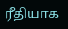ரீதியாக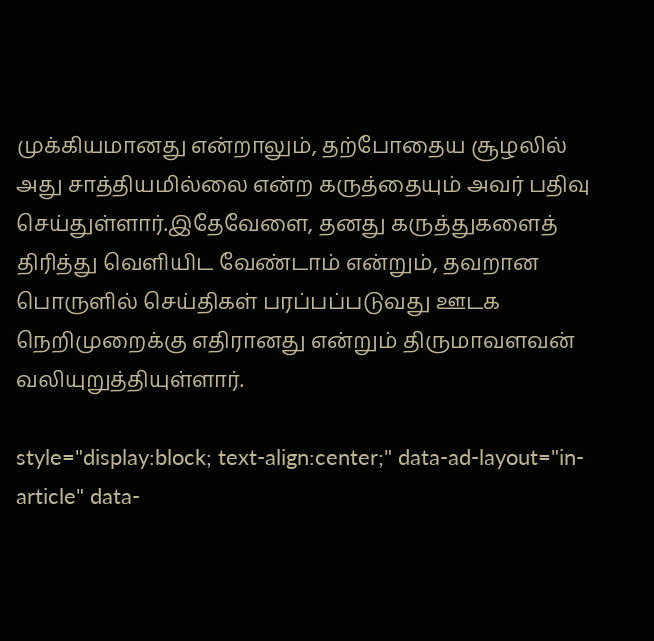முக்கியமானது என்றாலும், தற்போதைய சூழலில் அது சாத்தியமில்லை என்ற கருத்தையும் அவர் பதிவு செய்துள்ளார்.இதேவேளை, தனது கருத்துகளைத் திரித்து வெளியிட வேண்டாம் என்றும், தவறான பொருளில் செய்திகள் பரப்பப்படுவது ஊடக நெறிமுறைக்கு எதிரானது என்றும் திருமாவளவன் வலியுறுத்தியுள்ளார்.

style="display:block; text-align:center;" data-ad-layout="in-article" data-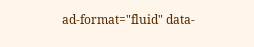ad-format="fluid" data-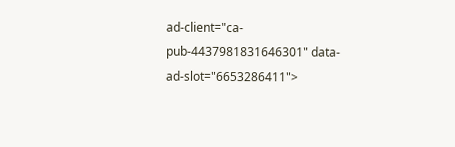ad-client="ca-pub-4437981831646301" data-ad-slot="6653286411">